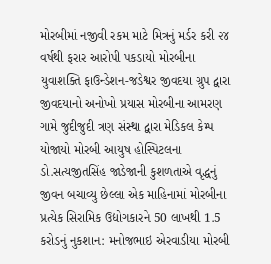મોરબીમાં નજીવી રકમ માટે મિત્રનું મર્ડર કરી ૨૪ વર્ષથી ફરાર આરોપી પકડાયો મોરબીના યુવાશક્તિ ફાઉન્ડેશન-જડેશ્વર જીવદયા ગ્રુપ દ્વારા જીવદયાનો અનોખો પ્રયાસ મોરબીના આમરણ ગામે જુદીજુદી ત્રણ સંસ્થા દ્વારા મેડિકલ કેમ્પ યોજાયો મોરબી આયુષ હોસ્પિટલના ડો.સત્યજીતસિંહ જાડેજાની કુશળતાએ વૃદ્ધનું જીવન બચાવ્યુ છેલ્લા એક માહિનામાં મોરબીના પ્રત્યેક સિરામિક ઉદ્યોગકારને 50 લાખથી 1.5 કરોડનું નુકશાન: મનોજભાઇ એરવાડીયા મોરબી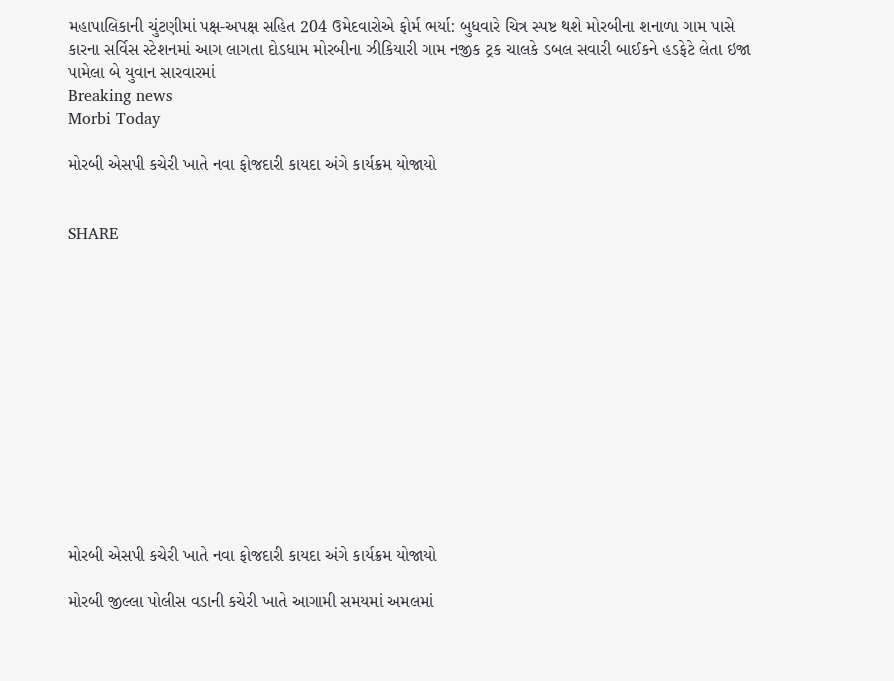મહાપાલિકાની ચુંટણીમાં પક્ષ-અપક્ષ સહિત 204 ઉમેદવારોએ ફોર્મ ભર્યા: બુધવારે ચિત્ર સ્પષ્ટ થશે મોરબીના શનાળા ગામ પાસે કારના સર્વિસ સ્ટેશનમાં આગ લાગતા દોડધામ મોરબીના ઝીકિયારી ગામ નજીક ટ્રક ચાલકે ડબલ સવારી બાઈકને હડફેટે લેતા ઇજા પામેલા બે યુવાન સારવારમાં
Breaking news
Morbi Today

મોરબી એસપી કચેરી ખાતે નવા ફોજદારી કાયદા અંગે કાર્યક્રમ યોજાયો


SHARE













મોરબી એસપી કચેરી ખાતે નવા ફોજદારી કાયદા અંગે કાર્યક્રમ યોજાયો

મોરબી જીલ્લા પોલીસ વડાની કચેરી ખાતે આગામી સમયમાં અમલમાં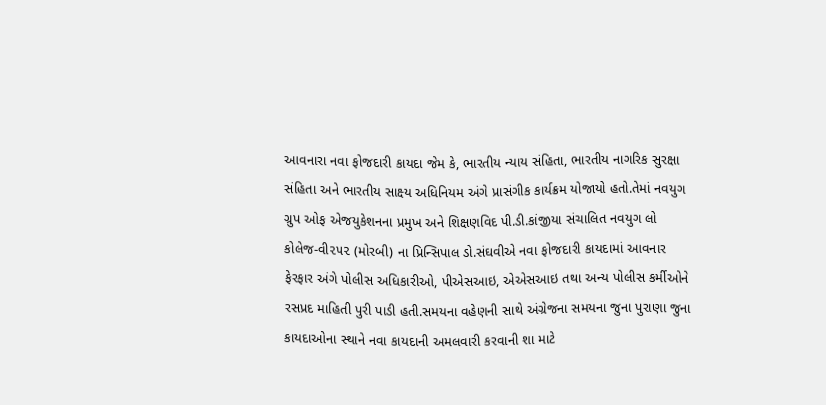આવનારા નવા ફોજદારી કાયદા જેમ કે, ભારતીય ન્યાય સંહિતા, ભારતીય નાગરિક સુરક્ષા સંહિતા અને ભારતીય સાક્ષ્ય અધિનિયમ અંગે પ્રાસંગીક કાર્યક્રમ યોજાયો હતો.તેમાં નવયુગ ગ્રુપ ઓફ એજયુકેશનના પ્રમુખ અને શિક્ષણવિદ પી.ડી.કાંજીયા સંચાલિત નવયુગ લો કોલેજ-વી૨૫૨ (મોરબી) ના પ્રિન્સિપાલ ડો.સંઘવીએ નવા ફોજદારી કાયદામાં આવનાર ફેરફાર અંગે પોલીસ અધિકારીઓ, પીએસઆઇ, એએસઆઇ તથા અન્ય પોલીસ કર્મીઓને રસપ્રદ માહિતી પુરી પાડી હતી.સમયના વહેણની સાથે અંગ્રેજના સમયના જુના પુરાણા જુના કાયદાઓના સ્થાને નવા કાયદાની અમલવારી કરવાની શા માટે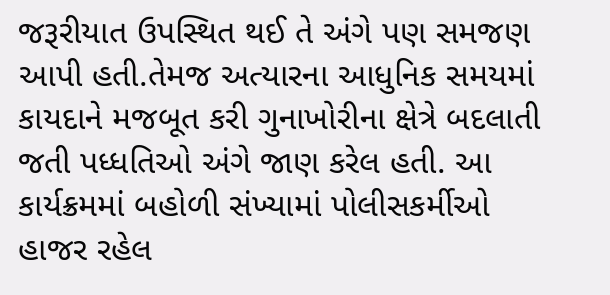જરૂરીયાત ઉપસ્થિત થઈ તે અંગે પણ સમજણ આપી હતી.તેમજ અત્યારના આધુનિક સમયમાં કાયદાને મજબૂત કરી ગુનાખોરીના ક્ષેત્રે બદલાતી જતી પધ્ધતિઓ અંગે જાણ કરેલ હતી. આ કાર્યક્રમમાં બહોળી સંખ્યામાં પોલીસકર્મીઓ હાજર રહેલ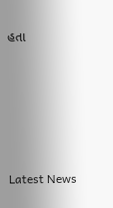હતા






Latest News